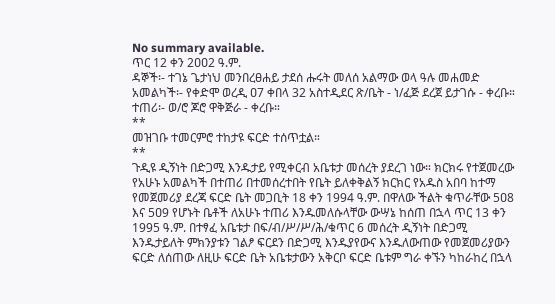No summary available.
ጥር 12 ቀን 2ዐዐ2 ዓ.ም.
ዳኞች፡- ተገኔ ጌታነህ መንበረፀሐይ ታደሰ ሑሩት መለሰ አልማው ወላ ዓሉ መሐመድ አመልካች፡- የቀድሞ ወረዲ ዐ7 ቀበላ 32 አስተዲደር ጽ/ቤት - ነ/ፈጅ ደረጀ ይታገሱ - ቀረቡ።
ተጠሪ፡- ወ/ሮ ጆሮ ዋቅጅራ - ቀረቡ።
**
መዝገቡ ተመርምሮ ተከታዩ ፍርድ ተሰጥቷል።
**
ጉዲዩ ዲኝነት በድጋሚ እንዱታይ የሚቀርብ አቤቱታ መሰረት ያደረገ ነው። ክርክሩ የተጀመረው የአሁኑ አመልካች በተጠሪ በተመሰረተበት የቤት ይለቀቅልኝ ክርክር የአዱስ አበባ ከተማ የመጀመሪያ ደረጃ ፍርድ ቤት መጋቢት 18 ቀን 1994 ዓ.ም. በዋለው ችልት ቁጥራቸው 5ዐ8 እና 5ዐ9 የሆኑት ቤቶች ለአሁኑ ተጠሪ እንዱመለሱላቸው ውሣኔ ከሰጠ በኋላ ጥር 13 ቀን 1995 ዓ.ም. በተፃፈ አቤቱታ በፍ/ብ/ሥ/ሥ/ሕ/ቁጥር 6 መሰረት ዲኝነት በድጋሚ እንዱታይለት ምክንያቱን ገልፆ ፍርደን በድጋሚ እንዱያየውና እንዱለውጠው የመጀመሪያውን ፍርድ ለሰጠው ለዚሁ ፍርድ ቤት አቤቱታውን አቅርቦ ፍርድ ቤቱም ግራ ቀኙን ካከራከረ በኋላ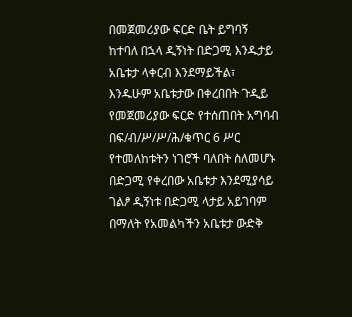በመጀመሪያው ፍርድ ቤት ይግባኝ ከተባለ በኋላ ዲኝነት በድጋሚ እንዱታይ አቤቱታ ላቀርብ እንደማይችል፣ እንዱሁም አቤቱታው በቀረበበት ጉዲይ የመጀመሪያው ፍርድ የተሰጠበት አግባብ በፍ/ብ/ሥ/ሥ/ሕ/ቁጥር 6 ሥር የተመለከቱትን ነገሮች ባለበት ስለመሆኑ በድጋሚ የቀረበው አቤቱታ እንደሚያሳይ ገልፆ ዲኝነቱ በድጋሚ ላታይ አይገባም በማለት የአመልካችን አቤቱታ ውድቅ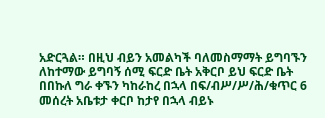አድርጓል። በዚህ ብይን አመልካች ባለመስማማት ይግባኙን ለከተማው ይግባኝ ሰሚ ፍርድ ቤት አቅርቦ ይህ ፍርድ ቤት በበኩለ ግራ ቀኙን ካከራከረ በኋላ በፍ/ብሥ/ሥ/ሕ/ቁጥር 6 መሰረት አቤቱታ ቀርቦ ከታየ በኋላ ብይኑ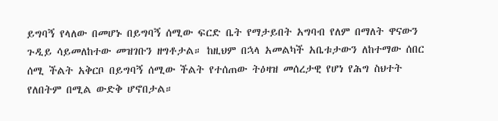ይግባኝ የላለው በመሆኑ በይግባኝ ሰሚው ፍርድ ቤት የማታይበት አግባብ የለም በማለት ዋናውን ጉዲይ ሳይመለከተው መዝገቡን ዘግቶታል። ከዚህም በኋላ አመልካች አቤቱታውን ለከተማው ሰበር ሰሚ ችልት አቅርቦ በይግባኝ ሰሚው ችልት የተሰጠው ትዕዛዝ መሰረታዊ የሆነ የሕግ ስህተት የለበትም በሚል ውድቅ ሆኖበታል።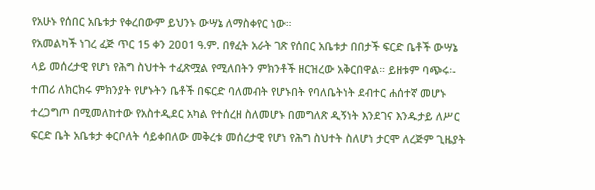የአሁኑ የሰበር አቤቱታ የቀረበውም ይህንኑ ውሣኔ ለማስቀየር ነው።
የአመልካች ነገረ ፈጅ ጥር 15 ቀን 2ዐዐ1 ዓ.ም. በፃፈት አራት ገጽ የሰበር አቤቱታ በበታች ፍርድ ቤቶች ውሣኔ ላይ መሰረታዊ የሆነ የሕግ ስህተት ተፈጽሟል የሚለበትን ምክንቶች ዘርዝረው አቅርበዋል። ይዘቱም ባጭሩ፡- ተጠሪ ለክርክሩ ምክንያት የሆኑትን ቤቶች በፍርድ ባለመብት የሆኑበት የባለቤትነት ደብተር ሐሰተኛ መሆኑ ተረጋግጦ በሚመለከተው የአስተዲደር አካል የተሰረዘ ስለመሆኑ በመግለጽ ዲኝነት እንደገና እንዱታይ ለሥር ፍርድ ቤት አቤቱታ ቀርቦለት ሳይቀበለው መቅረቱ መሰረታዊ የሆነ የሕግ ስህተት ስለሆነ ታርሞ ለረጅም ጊዜያት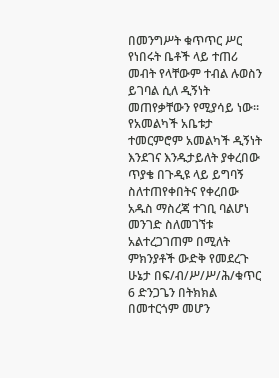በመንግሥት ቁጥጥር ሥር የነበሩት ቤቶች ላይ ተጠሪ መብት የላቸውም ተብል ሉወስን ይገባል ሲለ ዲኝነት መጠየቃቸውን የሚያሳይ ነው።
የአመልካች አቤቱታ ተመርምሮም አመልካች ዲኝነት እንደገና እንዱታይለት ያቀረበው ጥያቄ በጉዲዩ ላይ ይግባኝ ስለተጠየቀበትና የቀረበው አዱስ ማስረጃ ተገቢ ባልሆነ መንገድ ስለመገኘቱ አልተረጋገጠም በሚለት ምክንያቶች ውድቅ የመደረጉ ሁኔታ በፍ/ብ/ሥ/ሥ/ሕ/ቁጥር 6 ድንጋጌን በትክክል በመተርጎም መሆን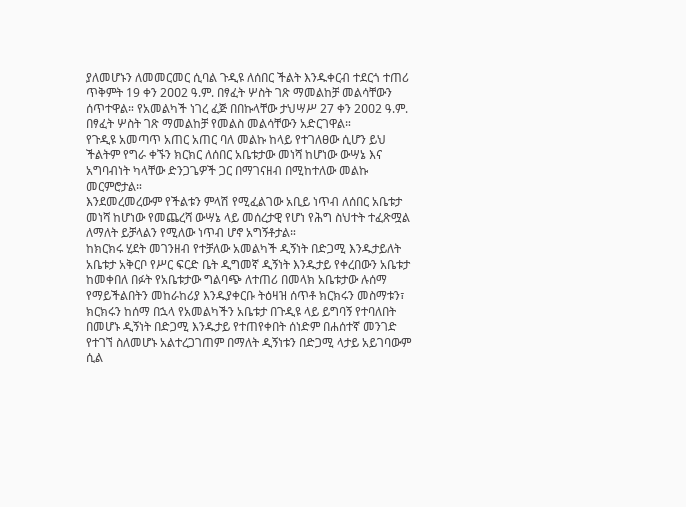ያለመሆኑን ለመመርመር ሲባል ጉዲዩ ለሰበር ችልት እንዱቀርብ ተደርጎ ተጠሪ ጥቅምት 19 ቀን 2ዐዐ2 ዓ.ም. በፃፈት ሦስት ገጽ ማመልከቻ መልሳቸውን ሰጥተዋል። የአመልካች ነገረ ፈጅ በበኩላቸው ታህሣሥ 27 ቀን 2ዐዐ2 ዓ.ም. በፃፈት ሦስት ገጽ ማመልከቻ የመልስ መልሳቸውን አድርገዋል።
የጉዲዩ አመጣጥ አጠር አጠር ባለ መልኩ ከላይ የተገለፀው ሲሆን ይህ ችልትም የግራ ቀኙን ክርክር ለሰበር አቤቱታው መነሻ ከሆነው ውሣኔ እና አግባብነት ካላቸው ድንጋጌዎች ጋር በማገናዘብ በሚከተለው መልኩ መርምሮታል።
እንደመረመረውም የችልቱን ምላሽ የሚፈልገው አቢይ ነጥብ ለሰበር አቤቱታ መነሻ ከሆነው የመጨረሻ ውሣኔ ላይ መሰረታዊ የሆነ የሕግ ስህተት ተፈጽሟል ለማለት ይቻላልን የሚለው ነጥብ ሆኖ አግኝቶታል።
ከክርክሩ ሂደት መገንዘብ የተቻለው አመልካች ዲኝነት በድጋሚ እንዱታይለት አቤቱታ አቅርቦ የሥር ፍርድ ቤት ዲግመኛ ዲኝነት እንዱታይ የቀረበውን አቤቱታ ከመቀበለ በፉት የአቤቱታው ግልባጭ ለተጠሪ በመላክ አቤቱታው ሉሰማ የማይችልበትን መከራከሪያ እንዱያቀርቡ ትዕዛዝ ሰጥቶ ክርክሩን መስማቱን፣ ክርክሩን ከሰማ በኋላ የአመልካችን አቤቱታ በጉዲዩ ላይ ይግባኝ የተባለበት በመሆኑ ዲኝነት በድጋሚ እንዱታይ የተጠየቀበት ሰነድም በሐሰተኛ መንገድ የተገኘ ስለመሆኑ አልተረጋገጠም በማለት ዲኝነቱን በድጋሚ ላታይ አይገባውም ሲል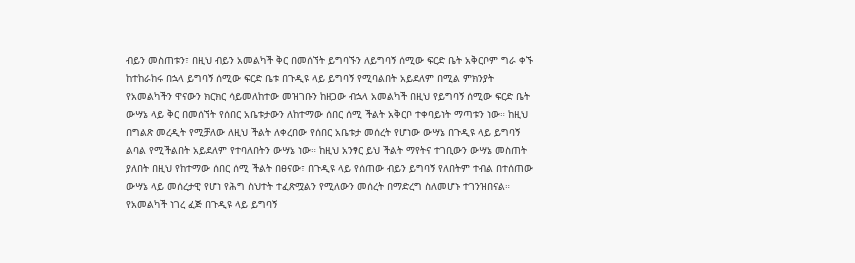ብይን መስጠቱን፣ በዚህ ብይን አመልካች ቅር በመሰኘት ይግባኙን ለይግባኝ ሰሚው ፍርድ ቤት አቅርቦም ግራ ቀኙ ከተከራከሩ በኋላ ይግባኝ ሰሚው ፍርድ ቤቱ በጉዲዩ ላይ ይግባኝ የሚባልበት አይደለም በሚል ምክንያት የአመልካችን ዋናውን ክርክር ሳይመለከተው መዝገቡን ከዘጋው ብኋላ አመልካች በዚህ የይግባኝ ሰሚው ፍርድ ቤት ውሣኔ ላይ ቅር በመሰኘት የሰበር አቤቱታውን ለከተማው ሰበር ሰሚ ችልት አቅርቦ ተቀባይነት ማጣቱን ነው። ከዚህ በግልጽ መረዲት የሚቻለው ለዚህ ችልት ለቀረበው የሰበር አቤቱታ መሰረት የሆነው ውሣኔ በጉዲዩ ላይ ይግባኝ ልባል የሚችልበት አይደለም የተባለበትን ውሣኔ ነው። ከዚህ አንፃር ይህ ችልት ማየትና ተገቢውን ውሣኔ መስጠት ያለበት በዚህ የከተማው ሰበር ሰሚ ችልት በፀናው፣ በጉዲዩ ላይ የሰጠው ብይን ይግባኝ የለበትም ተብል በተሰጠው ውሣኔ ላይ መሰረታዊ የሆነ የሕግ ስህተት ተፈጽሟልን የሚለውን መሰረት በማድረግ ስለመሆኑ ተገንዝበናል።
የአመልካች ነገረ ፈጅ በጉዲዩ ላይ ይግባኝ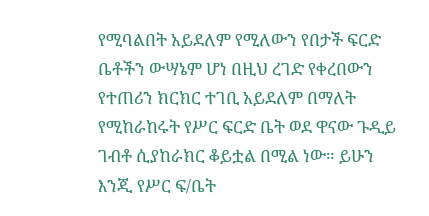የሚባልበት አይደለም የሚለውን የበታች ፍርድ ቤቶችን ውሣኔም ሆነ በዚህ ረገድ የቀረበውን የተጠሪን ክርክር ተገቢ አይደለም በማለት የሚከራከሩት የሥር ፍርድ ቤት ወደ ዋናው ጉዲይ ገብቶ ሲያከራክር ቆይቷል በሚል ነው። ይሁን እንጂ የሥር ፍ/ቤት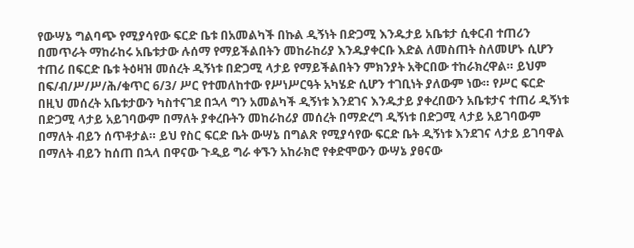የውሣኔ ግልባጭ የሚያሳየው ፍርድ ቤቱ በአመልካች በኩል ዲኝነት በድጋሚ እንዱታይ አቤቱታ ሲቀርብ ተጠሪን በመጥራት ማከራከሩ አቤቱታው ሉሰማ የማይችልበትን መከራከሪያ እንዱያቀርቡ እድል ለመስጠት ስለመሆኑ ሲሆን ተጠሪ በፍርድ ቤቱ ትዕዛዝ መሰረት ዲኝነቱ በድጋሚ ላታይ የማይችልበትን ምክንያት አቅርበው ተከራክረዋል። ይህም በፍ/ብ/ሥ/ሥ/ሕ/ቁጥር 6/3/ ሥር የተመለከተው የሥነሥርዓት አካሄድ ሲሆን ተገቢነት ያለውም ነው። የሥር ፍርድ በዚህ መሰረት አቤቱታውን ካስተናገደ በኋላ ግን አመልካች ዲኝነቱ እንደገና እንዱታይ ያቀረበውን አቤቱታና ተጠሪ ዲኝነቱ በድጋሚ ላታይ አይገባውም በማለት ያቀረቡትን መከራከሪያ መሰረት በማድረግ ዲኝነቱ በድጋሚ ላታይ አይገባውም በማለት ብይን ሰጥቶታል። ይህ የስር ፍርድ ቤት ውሣኔ በግልጽ የሚያሳየው ፍርድ ቤት ዲኝነቱ እንደገና ላታይ ይገባዋል በማለት ብይን ከሰጠ በኋላ በዋናው ጉዲይ ግራ ቀኙን አከራክሮ የቀድሞውን ውሣኔ ያፀናው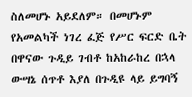ስለመሆኑ አይደለም። በመሆኑም የአመልካች ነገረ ፈጅ የሥር ፍርድ ቤት በዋናው ጉዲይ ገብቶ ከአከራከረ በኋላ ውሣኔ ሰጥቶ እያለ በጉዲዩ ላይ ይግባኝ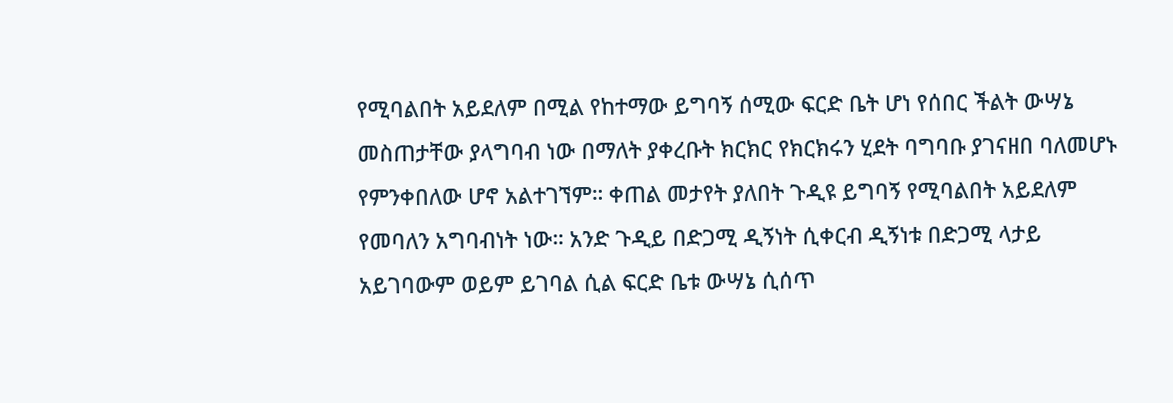የሚባልበት አይደለም በሚል የከተማው ይግባኝ ሰሚው ፍርድ ቤት ሆነ የሰበር ችልት ውሣኔ መስጠታቸው ያላግባብ ነው በማለት ያቀረቡት ክርክር የክርክሩን ሂደት ባግባቡ ያገናዘበ ባለመሆኑ የምንቀበለው ሆኖ አልተገኘም። ቀጠል መታየት ያለበት ጉዲዩ ይግባኝ የሚባልበት አይደለም የመባለን አግባብነት ነው። አንድ ጉዲይ በድጋሚ ዲኝነት ሲቀርብ ዲኝነቱ በድጋሚ ላታይ አይገባውም ወይም ይገባል ሲል ፍርድ ቤቱ ውሣኔ ሲሰጥ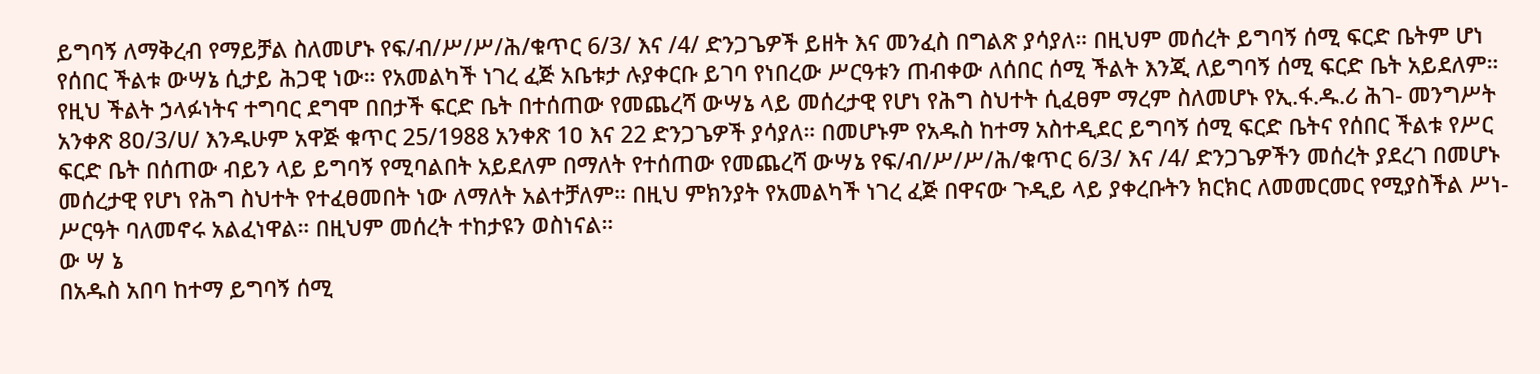ይግባኝ ለማቅረብ የማይቻል ስለመሆኑ የፍ/ብ/ሥ/ሥ/ሕ/ቁጥር 6/3/ እና /4/ ድንጋጌዎች ይዘት እና መንፈስ በግልጽ ያሳያለ። በዚህም መሰረት ይግባኝ ሰሚ ፍርድ ቤትም ሆነ የሰበር ችልቱ ውሣኔ ሲታይ ሕጋዊ ነው። የአመልካች ነገረ ፈጅ አቤቱታ ሉያቀርቡ ይገባ የነበረው ሥርዓቱን ጠብቀው ለሰበር ሰሚ ችልት እንጂ ለይግባኝ ሰሚ ፍርድ ቤት አይደለም። የዚህ ችልት ኃላፉነትና ተግባር ደግሞ በበታች ፍርድ ቤት በተሰጠው የመጨረሻ ውሣኔ ላይ መሰረታዊ የሆነ የሕግ ስህተት ሲፈፀም ማረም ስለመሆኑ የኢ.ፋ.ዱ.ሪ ሕገ- መንግሥት አንቀጽ 8ዐ/3/ሀ/ እንዱሁም አዋጅ ቁጥር 25/1988 አንቀጽ 1ዐ እና 22 ድንጋጌዎች ያሳያለ። በመሆኑም የአዱስ ከተማ አስተዲደር ይግባኝ ሰሚ ፍርድ ቤትና የሰበር ችልቱ የሥር ፍርድ ቤት በሰጠው ብይን ላይ ይግባኝ የሚባልበት አይደለም በማለት የተሰጠው የመጨረሻ ውሣኔ የፍ/ብ/ሥ/ሥ/ሕ/ቁጥር 6/3/ እና /4/ ድንጋጌዎችን መሰረት ያደረገ በመሆኑ መሰረታዊ የሆነ የሕግ ስህተት የተፈፀመበት ነው ለማለት አልተቻለም። በዚህ ምክንያት የአመልካች ነገረ ፈጅ በዋናው ጉዲይ ላይ ያቀረቡትን ክርክር ለመመርመር የሚያስችል ሥነ-ሥርዓት ባለመኖሩ አልፈነዋል። በዚህም መሰረት ተከታዩን ወስነናል።
ው ሣ ኔ
በአዱስ አበባ ከተማ ይግባኝ ሰሚ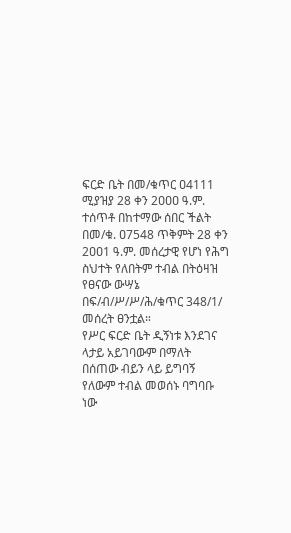ፍርድ ቤት በመ/ቁጥር ዐ4111 ሚያዝያ 28 ቀን 2ዐዐዐ ዓ.ም. ተሰጥቶ በከተማው ሰበር ችልት በመ/ቁ. ዐ7548 ጥቅምት 28 ቀን 2ዐዐ1 ዓ.ም. መሰረታዊ የሆነ የሕግ ስህተት የለበትም ተብል በትዕዛዝ የፀናው ውሣኔ በፍ/ብ/ሥ/ሥ/ሕ/ቁጥር 348/1/ መሰረት ፀንቷል።
የሥር ፍርድ ቤት ዲኝነቱ እንደገና ላታይ አይገባውም በማለት በሰጠው ብይን ላይ ይግባኝ የለውም ተብል መወሰኑ ባግባቡ ነው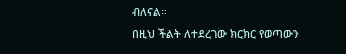ብለናል።
በዚህ ችልት ለተደረገው ክርክር የወጣውን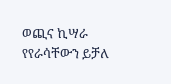ወጪና ኪሣራ የየራሳቸውን ይቻለ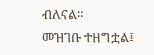ብለናል።
መዝገቡ ተዘግቷል፤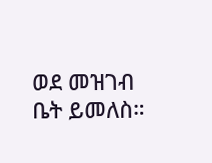ወደ መዝገብ ቤት ይመለስ።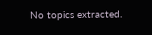No topics extracted.